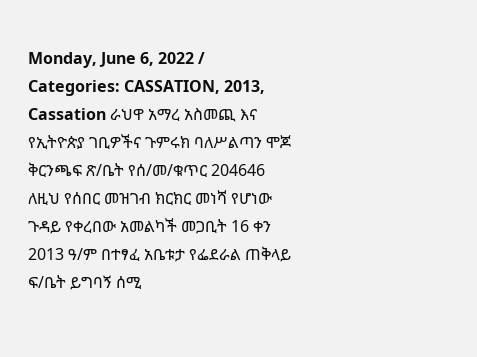Monday, June 6, 2022 / Categories: CASSATION, 2013, Cassation ራህዋ አማረ አስመጪ እና የኢትዮጵያ ገቢዎችና ጉምሩክ ባለሥልጣን ሞጆ ቅርንጫፍ ጽ/ቤት የሰ/መ/ቁጥር 204646 ለዚህ የሰበር መዝገብ ክርክር መነሻ የሆነው ጉዳይ የቀረበው አመልካች መጋቢት 16 ቀን 2013 ዓ/ም በተፃፈ አቤቱታ የፌደራል ጠቅላይ ፍ/ቤት ይግባኝ ሰሚ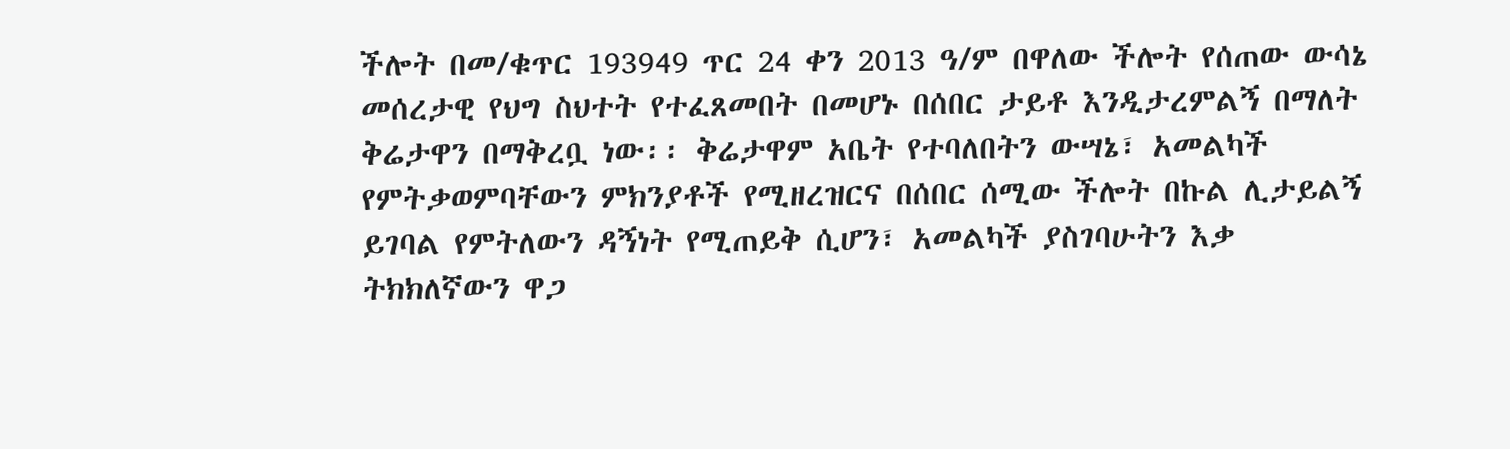ችሎት በመ/ቁጥር 193949 ጥር 24 ቀን 2013 ዓ/ም በዋለው ችሎት የሰጠው ውሳኔ መሰረታዊ የህግ ስህተት የተፈጸመበት በመሆኑ በሰበር ታይቶ እንዲታረምልኝ በማለት ቅሬታዋን በማቅረቧ ነው፡፡ ቅሬታዋም አቤት የተባለበትን ውሣኔ፣ አመልካች የምትቃወምባቸውን ምክንያቶች የሚዘረዝርና በሰበር ሰሚው ችሎት በኩል ሊታይልኝ ይገባል የምትለውን ዳኝነት የሚጠይቅ ሲሆን፣ አመልካች ያስገባሁትን እቃ ትክክለኛውን ዋጋ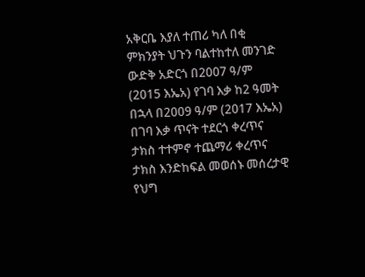አቅርቤ እያለ ተጠሪ ካለ በቂ ምክንያት ህጉን ባልተከተለ መንገድ ውድቅ አድርጎ በ2007 ዓ/ም (2015 እኤአ) የገባ እቃ ከ2 ዓመት በኋላ በ2009 ዓ/ም (2017 እኤአ) በገባ እቃ ጥናት ተደርጎ ቀረጥና ታክስ ተተምኖ ተጨማሪ ቀረጥና ታክስ እንድከፍል መወሰኑ መሰረታዊ የህግ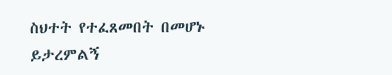ስህተት የተፈጸመበት በመሆኑ ይታረምልኝ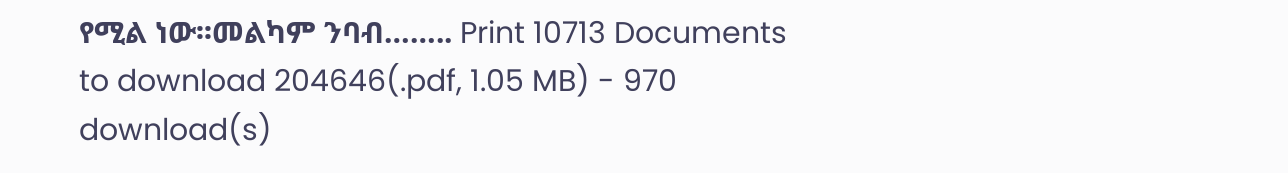የሚል ነው፡፡መልካም ንባብ…….. Print 10713 Documents to download 204646(.pdf, 1.05 MB) - 970 download(s)